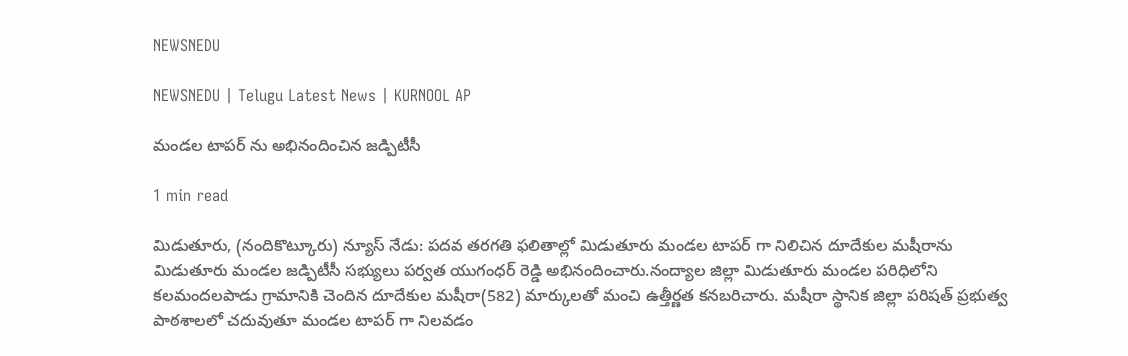NEWSNEDU

NEWSNEDU | Telugu Latest News | KURNOOL AP

మండల టాపర్ ను అభినందించిన జడ్పిటీసీ

1 min read

మిడుతూరు, (నందికొట్కూరు) న్యూస్ నేడు: పదవ తరగతి ఫలితాల్లో మిడుతూరు మండల టాపర్ గా నిలిచిన దూదేకుల మషీరాను మిడుతూరు మండల జడ్పిటీసీ సభ్యులు పర్వత యుగంధర్ రెడ్డి అభినందించారు.నంద్యాల జిల్లా మిడుతూరు మండల పరిధిలోని కలమందలపాడు గ్రామానికి చెందిన దూదేకుల మషీరా(582) మార్కులతో మంచి ఉత్తీర్ణత కనబరిచారు. మషీరా స్థానిక జిల్లా పరిషత్ ప్రభుత్వ పాఠశాలలో చదువుతూ మండల టాపర్ గా నిలవడం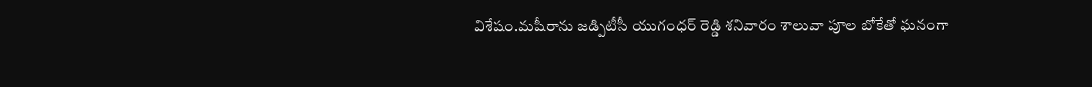విశేషం.మషీరాను జడ్పిటీసీ యుగంధర్ రెడ్డి శనివారం శాలువా పూల బోకేతో ఘనంగా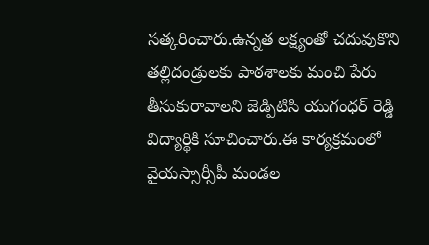సత్కరించారు.ఉన్నత లక్ష్యంతో చదువుకొని తల్లిదండ్రులకు పాఠశాలకు మంచి పేరు తీసుకురావాలని జెడ్పిటిసి యుగంధర్ రెడ్డి విద్యార్థికి సూచించారు.ఈ కార్యక్రమంలో వైయస్సార్సీపీ మండల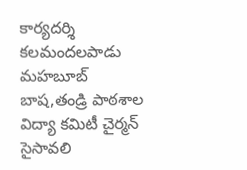కార్యదర్శి కలమందలపాడు మహబూబ్ బాష,తండ్రి పాఠశాల విద్యా కమిటీ చైర్మన్ సైసావలి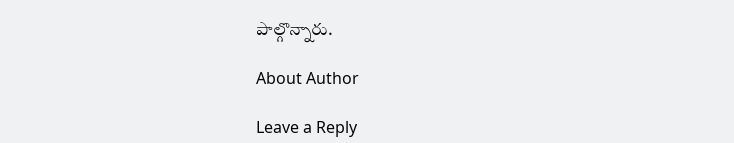పాల్గొన్నారు.

About Author

Leave a Reply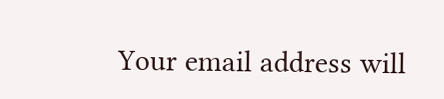Your email address will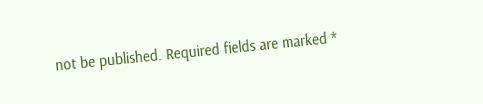not be published. Required fields are marked *